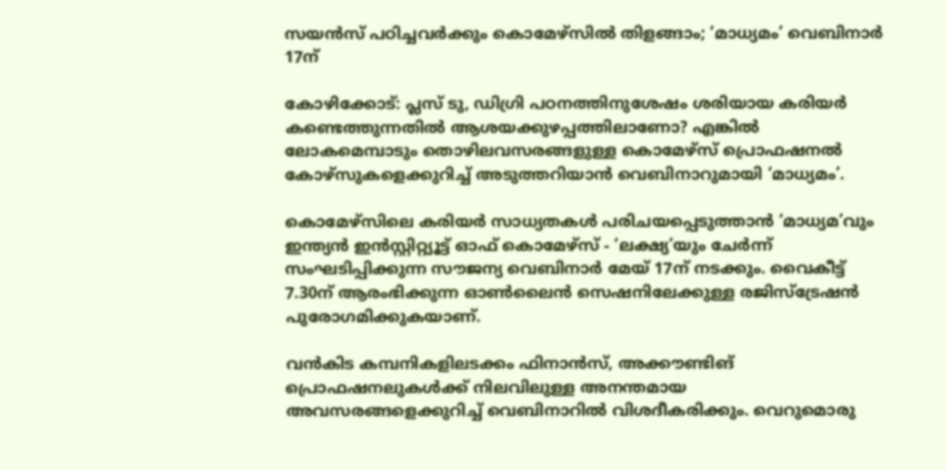സയൻസ് പഠിച്ചവർക്കും കൊമേഴ്‌സിൽ തിളങ്ങാം; ‘മാധ്യമം’ വെബിനാർ 17ന്

കോഴിക്കോട്: പ്ലസ് ടു, ഡിഗ്രി പഠനത്തിനുശേഷം ശരിയായ കരിയർ കണ്ടെത്തുന്നതിൽ ആശയക്കുഴപ്പത്തിലാണോ? എങ്കിൽ ലോകമെമ്പാടും തൊഴിലവസരങ്ങളുള്ള കൊമേഴ്‌സ് പ്രൊഫഷനൽ കോഴ്സുകളെക്കുറിച്ച് അടുത്തറിയാൻ വെബിനാറുമായി ‘മാധ്യമം’.

കൊമേഴ്സിലെ കരിയർ സാധ്യതകൾ പരിചയപ്പെടുത്താൻ ‘മാധ്യമ’വും ഇന്ത്യൻ ഇൻസ്റ്റിറ്റ്യൂട്ട് ഓഫ് കൊമേഴ്സ് - ‘ലക്ഷ്യ’യും ചേർന്ന് സംഘടിപ്പിക്കുന്ന സൗജന്യ വെബിനാർ മേയ് 17ന് നടക്കും. വൈകീട്ട് 7.30ന് ആരംഭിക്കുന്ന ഓൺലൈൻ സെഷനിലേക്കുള്ള രജിസ്ട്രേഷൻ പുരോഗമിക്കുകയാണ്.

വൻകിട കമ്പനികളിലടക്കം ഫിനാൻസ്, അക്കൗണ്ടിങ് പ്രൊഫഷനലുകൾക്ക് നിലവിലുള്ള അനന്തമായ അവസരങ്ങളെക്കുറിച്ച് വെബിനാറിൽ വിശദീകരിക്കും. വെറുമൊരു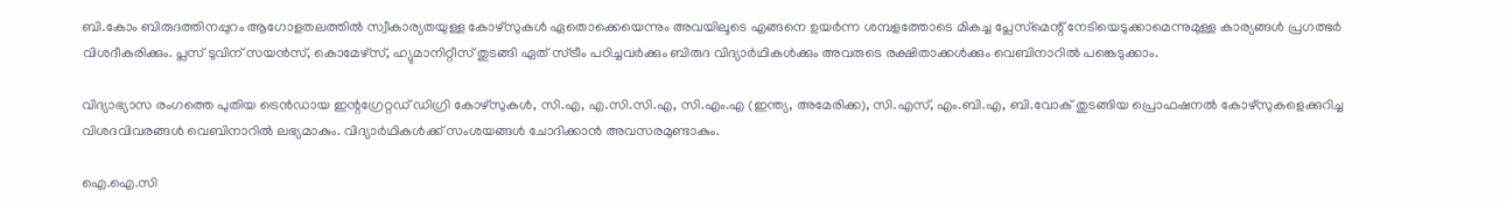ബി.കോം ബിരുദത്തിനപ്പുറം ആഗോളതലത്തിൽ സ്വീകാര്യതയുള്ള കോഴ്സുകൾ ഏതൊക്കെയെന്നും അവയിലൂടെ എങ്ങനെ ഉയർന്ന ശമ്പളത്തോടെ മികച്ച പ്ലേസ്‌മെന്റ് നേടിയെടുക്കാമെന്നുമുള്ള കാര്യങ്ങൾ പ്രഗത്ഭർ വിശദീകരിക്കും. പ്ലസ് ടുവിന് സയൻസ്, കൊമേഴ്‌സ്, ഹ്യുമാനിറ്റീസ് തുടങ്ങി ഏത് സ്ട്രീം പഠിച്ചവർക്കും ബിരുദ വിദ്യാർഥികൾക്കും അവരുടെ രക്ഷിതാക്കൾക്കും വെബിനാറിൽ പങ്കെടുക്കാം.

വിദ്യാഭ്യാസ രംഗത്തെ പുതിയ ട്രെൻഡായ ഇന്റഗ്രേറ്റഡ് ഡിഗ്രി കോഴ്സുകൾ, സി.എ, എ.സി.സി.എ, സി.എം.എ (ഇന്ത്യ, അമേരിക്ക), സി.എസ്, എം.ബി.എ, ബി.വോക് തുടങ്ങിയ പ്രൊഫഷനൽ കോഴ്സുകളെക്കുറിച്ച വിശദവിവരങ്ങൾ വെബിനാറിൽ ലഭ്യമാകും. വിദ്യാർഥികൾക്ക് സംശയങ്ങൾ ചോദിക്കാൻ അവസരമുണ്ടാകും.

ഐ.ഐ.സി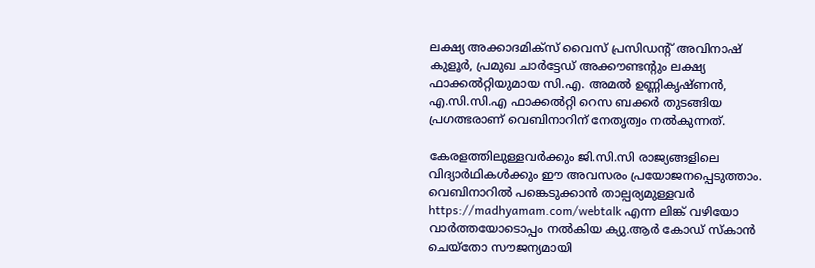ലക്ഷ്യ അക്കാദമിക്സ് വൈസ് പ്രസിഡന്റ് അവിനാഷ് കുളൂർ, പ്രമുഖ ചാർട്ടേഡ് അക്കൗണ്ടന്റും ലക്ഷ്യ ഫാക്കൽറ്റിയുമായ സി.എ. അമൽ ഉണ്ണികൃഷ്ണൻ, എ.സി.സി.എ ഫാക്കൽറ്റി റെസ ബക്കർ തുടങ്ങിയ പ്രഗത്ഭരാണ് വെബിനാറിന് നേതൃത്വം നൽകുന്നത്.

കേരളത്തിലുള്ളവർക്കും ജി.സി.സി രാജ്യങ്ങളിലെ വിദ്യാർഥികൾക്കും ഈ അവസരം പ്രയോജനപ്പെടുത്താം. വെബിനാറിൽ പങ്കെടുക്കാൻ താല്പര്യമുള്ളവർ https://madhyamam.com/webtalk എന്ന ലിങ്ക് വഴിയോ വാർത്തയോടൊപ്പം നൽകിയ ക്യു.ആർ കോഡ് സ്കാൻ ചെയ്തോ സൗജന്യമായി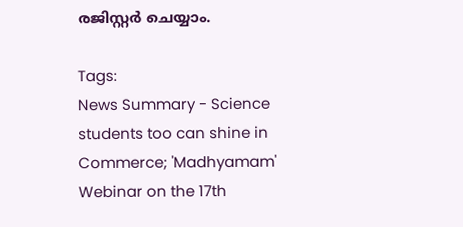രജിസ്റ്റർ ചെയ്യാം.

Tags:
News Summary - Science students too can shine in Commerce; 'Madhyamam' Webinar on the 17th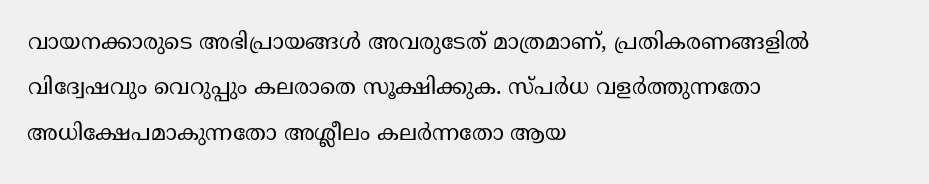വായനക്കാരുടെ അഭിപ്രായങ്ങള്‍ അവരുടേത് മാത്രമാണ്, പ്രതികരണങ്ങളിൽ വിദ്വേഷവും വെറുപ്പും കലരാതെ സൂക്ഷിക്കുക. സ്പർധ വളർത്തുന്നതോ അധിക്ഷേപമാകുന്നതോ അശ്ലീലം കലർന്നതോ ആയ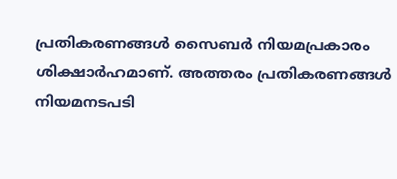പ്രതികരണങ്ങൾ സൈബർ നിയമപ്രകാരം ശിക്ഷാർഹമാണ്. അത്തരം പ്രതികരണങ്ങൾ നിയമനടപടി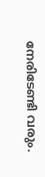നേരിടേണ്ടി വരും.